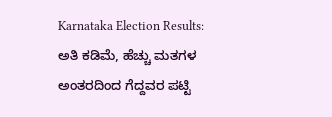Karnataka Election Results: ಅತಿ ಕಡಿಮೆ, ಹೆಚ್ಚು ಮತಗಳ ಅಂತರದಿಂದ ಗೆದ್ದವರ ಪಟ್ಟಿ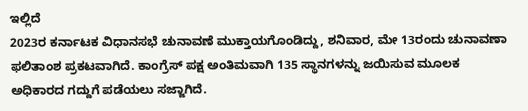ಇಲ್ಲಿದೆ
2023ರ ಕರ್ನಾಟಕ ವಿಧಾನಸಭೆ ಚುನಾವಣೆ ಮುಕ್ತಾಯಗೊಂಡಿದ್ದು, ಶನಿವಾರ, ಮೇ 13ರಂದು ಚುನಾವಣಾ ಫಲಿತಾಂಶ ಪ್ರಕಟವಾಗಿದೆ. ಕಾಂಗ್ರೆಸ್ ಪಕ್ಷ ಅಂತಿಮವಾಗಿ 135 ಸ್ಥಾನಗಳನ್ನು ಜಯಿಸುವ ಮೂಲಕ ಅಧಿಕಾರದ ಗದ್ದುಗೆ ಪಡೆಯಲು ಸಜ್ಜಾಗಿದೆ.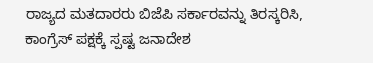ರಾಜ್ಯದ ಮತದಾರರು ಬಿಜೆಪಿ ಸರ್ಕಾರವನ್ನು ತಿರಸ್ಕರಿಸಿ, ಕಾಂಗ್ರೆಸ್ ಪಕ್ಷಕ್ಕೆ ಸ್ಪಷ್ಟ ಜನಾದೇಶ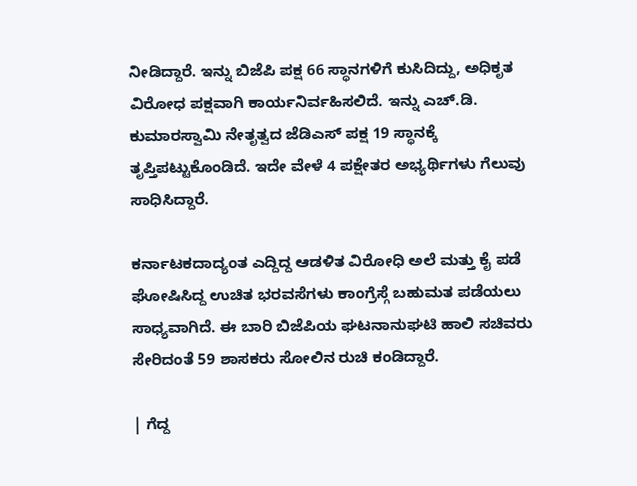ನೀಡಿದ್ದಾರೆ. ಇನ್ನು ಬಿಜೆಪಿ ಪಕ್ಷ 66 ಸ್ಥಾನಗಳಿಗೆ ಕುಸಿದಿದ್ದು, ಅಧಿಕೃತ ವಿರೋಧ ಪಕ್ಷವಾಗಿ ಕಾರ್ಯನಿರ್ವಹಿಸಲಿದೆ. ಇನ್ನು ಎಚ್.ಡಿ. ಕುಮಾರಸ್ವಾಮಿ ನೇತೃತ್ವದ ಜೆಡಿಎಸ್ ಪಕ್ಷ 19 ಸ್ಥಾನಕ್ಕೆ ತೃಪ್ತಿಪಟ್ಟುಕೊಂಡಿದೆ. ಇದೇ ವೇಳೆ 4 ಪಕ್ಷೇತರ ಅಭ್ಯರ್ಥಿಗಳು ಗೆಲುವು ಸಾಧಿಸಿದ್ದಾರೆ.

ಕರ್ನಾಟಕದಾದ್ಯಂತ ಎದ್ದಿದ್ದ ಆಡಳಿತ ವಿರೋಧಿ ಅಲೆ ಮತ್ತು ಕೈ ಪಡೆ ಘೋಷಿಸಿದ್ದ ಉಚಿತ ಭರವಸೆಗಳು ಕಾಂಗ್ರೆಸ್ಗೆ ಬಹುಮತ ಪಡೆಯಲು ಸಾಧ್ಯವಾಗಿದೆ. ಈ ಬಾರಿ ಬಿಜೆಪಿಯ ಘಟನಾನುಘಟಿ ಹಾಲಿ ಸಚಿವರು ಸೇರಿದಂತೆ 59 ಶಾಸಕರು ಸೋಲಿನ ರುಚಿ ಕಂಡಿದ್ದಾರೆ.

| ಗೆದ್ದ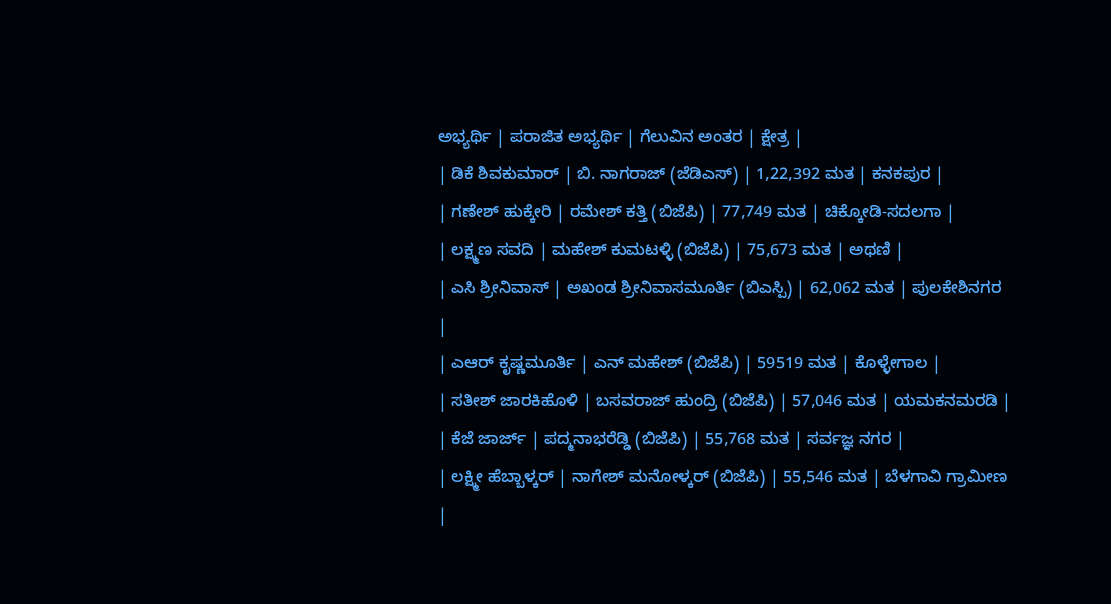ಅಭ್ಯರ್ಥಿ | ಪರಾಜಿತ ಅಭ್ಯರ್ಥಿ | ಗೆಲುವಿನ ಅಂತರ | ಕ್ಷೇತ್ರ |
| ಡಿಕೆ ಶಿವಕುಮಾರ್ | ಬಿ. ನಾಗರಾಜ್ (ಜೆಡಿಎಸ್) | 1,22,392 ಮತ | ಕನಕಪುರ |
| ಗಣೇಶ್ ಹುಕ್ಕೇರಿ | ರಮೇಶ್ ಕತ್ತಿ (ಬಿಜೆಪಿ) | 77,749 ಮತ | ಚಿಕ್ಕೋಡಿ-ಸದಲಗಾ |
| ಲಕ್ಷ್ಮಣ ಸವದಿ | ಮಹೇಶ್ ಕುಮಟಳ್ಳಿ (ಬಿಜೆಪಿ) | 75,673 ಮತ | ಅಥಣಿ |
| ಎಸಿ ಶ್ರೀನಿವಾಸ್ | ಅಖಂಡ ಶ್ರೀನಿವಾಸಮೂರ್ತಿ (ಬಿಎಸ್ಪಿ) | 62,062 ಮತ | ಪುಲಕೇಶಿನಗರ |
| ಎಆರ್ ಕೃಷ್ಣಮೂರ್ತಿ | ಎನ್ ಮಹೇಶ್ (ಬಿಜೆಪಿ) | 59519 ಮತ | ಕೊಳ್ಳೇಗಾಲ |
| ಸತೀಶ್ ಜಾರಕಿಹೊಳಿ | ಬಸವರಾಜ್ ಹುಂದ್ರಿ (ಬಿಜೆಪಿ) | 57,046 ಮತ | ಯಮಕನಮರಡಿ |
| ಕೆಜೆ ಜಾರ್ಜ್ | ಪದ್ಮನಾಭರೆಡ್ಡಿ (ಬಿಜೆಪಿ) | 55,768 ಮತ | ಸರ್ವಜ್ಞ ನಗರ |
| ಲಕ್ಷ್ಮೀ ಹೆಬ್ಬಾಳ್ಕರ್ | ನಾಗೇಶ್ ಮನೋಳ್ಕರ್ (ಬಿಜೆಪಿ) | 55,546 ಮತ | ಬೆಳಗಾವಿ ಗ್ರಾಮೀಣ |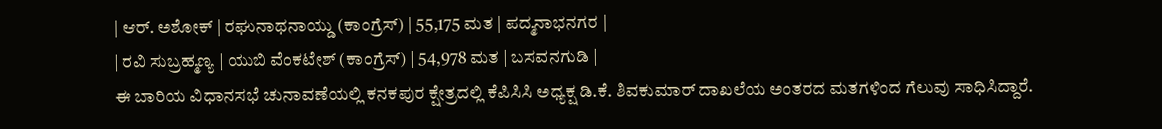| ಆರ್. ಅಶೋಕ್ | ರಘುನಾಥನಾಯ್ಡು (ಕಾಂಗ್ರೆಸ್) | 55,175 ಮತ | ಪದ್ಮನಾಭನಗರ |
| ರವಿ ಸುಬ್ರಹ್ಮಣ್ಯ | ಯುಬಿ ವೆಂಕಟೇಶ್ (ಕಾಂಗ್ರೆಸ್) | 54,978 ಮತ | ಬಸವನಗುಡಿ |
ಈ ಬಾರಿಯ ವಿಧಾನಸಭೆ ಚುನಾವಣೆಯಲ್ಲಿ ಕನಕಪುರ ಕ್ಷೇತ್ರದಲ್ಲಿ ಕೆಪಿಸಿಸಿ ಅಧ್ಯಕ್ಷ ಡಿ.ಕೆ. ಶಿವಕುಮಾರ್ ದಾಖಲೆಯ ಅಂತರದ ಮತಗಳಿಂದ ಗೆಲುವು ಸಾಧಿಸಿದ್ದಾರೆ.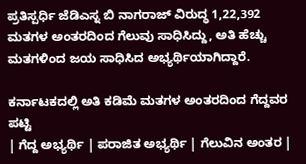ಪ್ರತಿಸ್ಪರ್ಧಿ ಜೆಡಿಎಸ್ನ ಬಿ ನಾಗರಾಜ್ ವಿರುದ್ಧ 1,22,392 ಮತಗಳ ಅಂತರದಿಂದ ಗೆಲುವು ಸಾಧಿಸಿದ್ದು, ಅತಿ ಹೆಚ್ಚು ಮತಗಳಿಂದ ಜಯ ಸಾಧಿಸಿದ ಅಭ್ಯರ್ಥಿಯಾಗಿದ್ದಾರೆ.

ಕರ್ನಾಟಕದಲ್ಲಿ ಅತಿ ಕಡಿಮೆ ಮತಗಳ ಅಂತರದಿಂದ ಗೆದ್ದವರ ಪಟ್ಟಿ
| ಗೆದ್ದ ಅಭ್ಯರ್ಥಿ | ಪರಾಜಿತ ಅಭ್ಯರ್ಥಿ | ಗೆಲುವಿನ ಅಂತರ |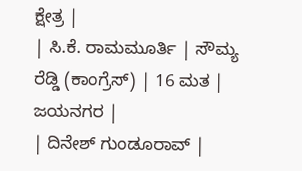ಕ್ಷೇತ್ರ |
| ಸಿ.ಕೆ. ರಾಮಮೂರ್ತಿ | ಸೌಮ್ಯ ರೆಡ್ಡಿ (ಕಾಂಗ್ರೆಸ್) | 16 ಮತ | ಜಯನಗರ |
| ದಿನೇಶ್ ಗುಂಡೂರಾವ್ |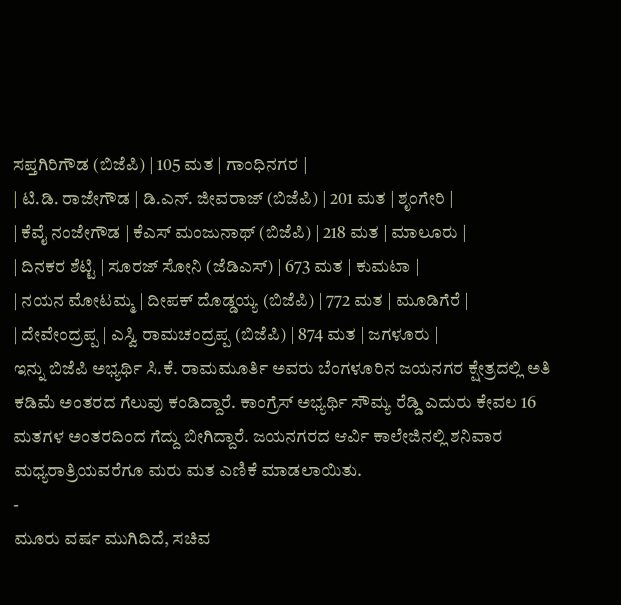ಸಪ್ತಗಿರಿಗೌಡ (ಬಿಜೆಪಿ) | 105 ಮತ | ಗಾಂಧಿನಗರ |
| ಟಿ.ಡಿ. ರಾಜೇಗೌಡ | ಡಿ.ಎನ್. ಜೀವರಾಜ್ (ಬಿಜೆಪಿ) | 201 ಮತ | ಶೃಂಗೇರಿ |
| ಕೆವೈ ನಂಜೇಗೌಡ | ಕೆಎಸ್ ಮಂಜುನಾಥ್ (ಬಿಜೆಪಿ) | 218 ಮತ | ಮಾಲೂರು |
| ದಿನಕರ ಶೆಟ್ಟಿ | ಸೂರಜ್ ಸೋನಿ (ಜೆಡಿಎಸ್) | 673 ಮತ | ಕುಮಟಾ |
| ನಯನ ಮೋಟಮ್ಮ | ದೀಪಕ್ ದೊಡ್ಡಯ್ಯ (ಬಿಜೆಪಿ) | 772 ಮತ | ಮೂಡಿಗೆರೆ |
| ದೇವೇಂದ್ರಪ್ಪ | ಎಸ್ವಿ ರಾಮಚಂದ್ರಪ್ಪ (ಬಿಜೆಪಿ) | 874 ಮತ | ಜಗಳೂರು |
ಇನ್ನು ಬಿಜೆಪಿ ಅಭ್ಯರ್ಥಿ ಸಿ.ಕೆ. ರಾಮಮೂರ್ತಿ ಅವರು ಬೆಂಗಳೂರಿನ ಜಯನಗರ ಕ್ಷೇತ್ರದಲ್ಲಿ ಅತಿ ಕಡಿಮೆ ಅಂತರದ ಗೆಲುವು ಕಂಡಿದ್ದಾರೆ. ಕಾಂಗ್ರೆಸ್ ಅಭ್ಯರ್ಥಿ ಸೌಮ್ಯ ರೆಡ್ಡಿ ಎದುರು ಕೇವಲ 16 ಮತಗಳ ಅಂತರದಿಂದ ಗೆದ್ದು ಬೀಗಿದ್ದಾರೆ. ಜಯನಗರದ ಆರ್ವಿ ಕಾಲೇಜಿನಲ್ಲಿ ಶನಿವಾರ ಮಧ್ಯರಾತ್ರಿಯವರೆಗೂ ಮರು ಮತ ಎಣಿಕೆ ಮಾಡಲಾಯಿತು.
-
ಮೂರು ವರ್ಷ ಮುಗಿದಿದೆ, ಸಚಿವ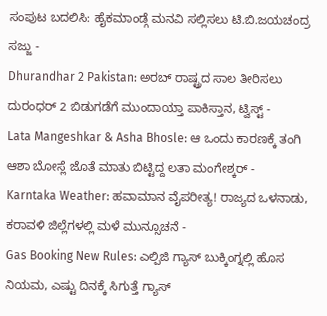ಸಂಪುಟ ಬದಲಿಸಿ: ಹೈಕಮಾಂಡ್ಗೆ ಮನವಿ ಸಲ್ಲಿಸಲು ಟಿ.ಬಿ.ಜಯಚಂದ್ರ ಸಜ್ಜು -
Dhurandhar 2 Pakistan: ಅರಬ್ ರಾಷ್ಟ್ರದ ಸಾಲ ತೀರಿಸಲು ದುರಂಧರ್ 2 ಬಿಡುಗಡೆಗೆ ಮುಂದಾಯ್ತಾ ಪಾಕಿಸ್ತಾನ, ಟ್ವಿಸ್ಟ್ -
Lata Mangeshkar & Asha Bhosle: ಆ ಒಂದು ಕಾರಣಕ್ಕೆ ತಂಗಿ ಆಶಾ ಬೋಸ್ಲೆ ಜೊತೆ ಮಾತು ಬಿಟ್ಟಿದ್ದ ಲತಾ ಮಂಗೇಶ್ಕರ್ -
Karntaka Weather: ಹವಾಮಾನ ವೈಪರೀತ್ಯ! ರಾಜ್ಯದ ಒಳನಾಡು, ಕರಾವಳಿ ಜಿಲ್ಲೆಗಳಲ್ಲಿ ಮಳೆ ಮುನ್ಸೂಚನೆ -
Gas Booking New Rules: ಎಲ್ಪಿಜಿ ಗ್ಯಾಸ್ ಬುಕ್ಕಿಂಗ್ನಲ್ಲಿ ಹೊಸ ನಿಯಮ, ಎಷ್ಟು ದಿನಕ್ಕೆ ಸಿಗುತ್ತೆ ಗ್ಯಾಸ್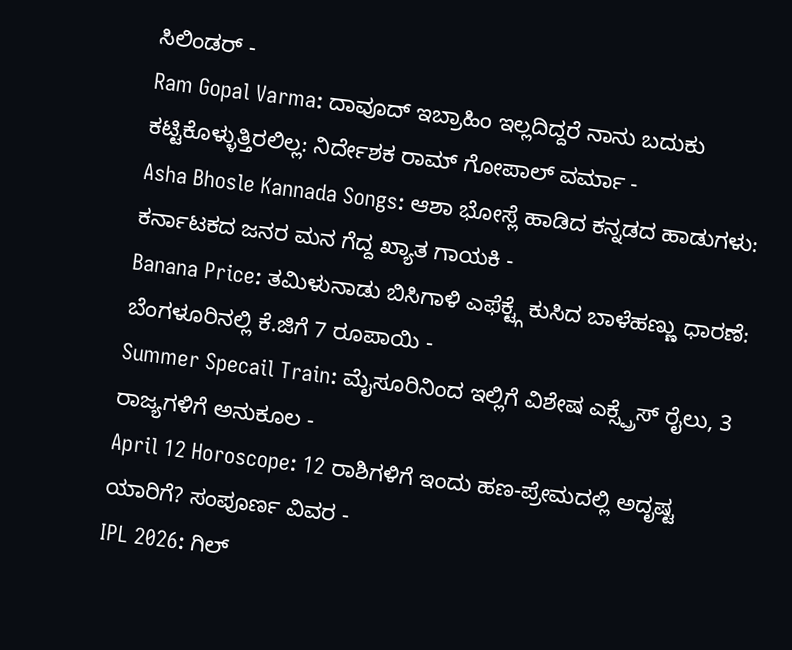ಸಿಲಿಂಡರ್ -
Ram Gopal Varma: ದಾವೂದ್ ಇಬ್ರಾಹಿಂ ಇಲ್ಲದಿದ್ದರೆ ನಾನು ಬದುಕು ಕಟ್ಟಿಕೊಳ್ಳುತ್ತಿರಲಿಲ್ಲ: ನಿರ್ದೇಶಕ ರಾಮ್ ಗೋಪಾಲ್ ವರ್ಮಾ -
Asha Bhosle Kannada Songs: ಆಶಾ ಭೋಸ್ಲೆ ಹಾಡಿದ ಕನ್ನಡದ ಹಾಡುಗಳು: ಕರ್ನಾಟಕದ ಜನರ ಮನ ಗೆದ್ದ ಖ್ಯಾತ ಗಾಯಕಿ -
Banana Price: ತಮಿಳುನಾಡು ಬಿಸಿಗಾಳಿ ಎಫೆಕ್ಟ್ಗೆ ಕುಸಿದ ಬಾಳೆಹಣ್ಣು ಧಾರಣೆ: ಬೆಂಗಳೂರಿನಲ್ಲಿ ಕೆ.ಜಿಗೆ 7 ರೂಪಾಯಿ -
Summer Specail Train: ಮೈಸೂರಿನಿಂದ ಇಲ್ಲಿಗೆ ವಿಶೇಷ ಎಕ್ಸ್ಪ್ರೆಸ್ ರೈಲು, 3 ರಾಜ್ಯಗಳಿಗೆ ಅನುಕೂಲ -
April 12 Horoscope: 12 ರಾಶಿಗಳಿಗೆ ಇಂದು ಹಣ-ಪ್ರೇಮದಲ್ಲಿ ಅದೃಷ್ಟ ಯಾರಿಗೆ? ಸಂಪೂರ್ಣ ವಿವರ -
IPL 2026: ಗಿಲ್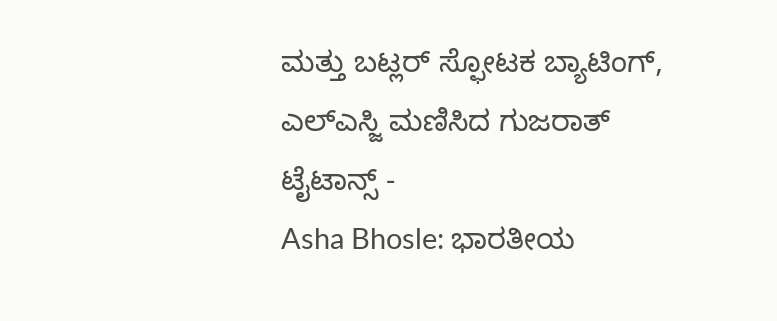ಮತ್ತು ಬಟ್ಲರ್ ಸ್ಫೋಟಕ ಬ್ಯಾಟಿಂಗ್, ಎಲ್ಎಸ್ಜಿ ಮಣಿಸಿದ ಗುಜರಾತ್ ಟೈಟಾನ್ಸ್ -
Asha Bhosle: ಭಾರತೀಯ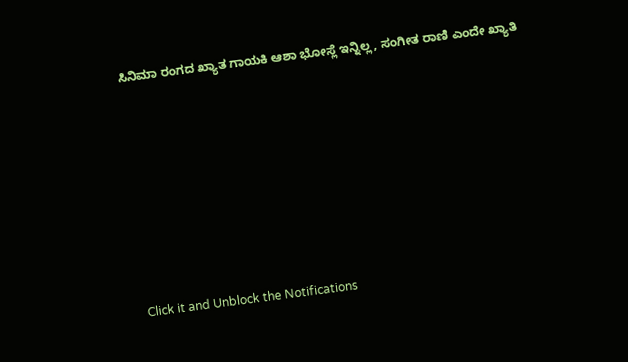ಸಿನಿಮಾ ರಂಗದ ಖ್ಯಾತ ಗಾಯಕಿ ಆಶಾ ಭೋಸ್ಲೆ ಇನ್ನಿಲ್ಲ, ಸಂಗೀತ ರಾಣಿ ಎಂದೇ ಖ್ಯಾತಿ












Click it and Unblock the Notifications